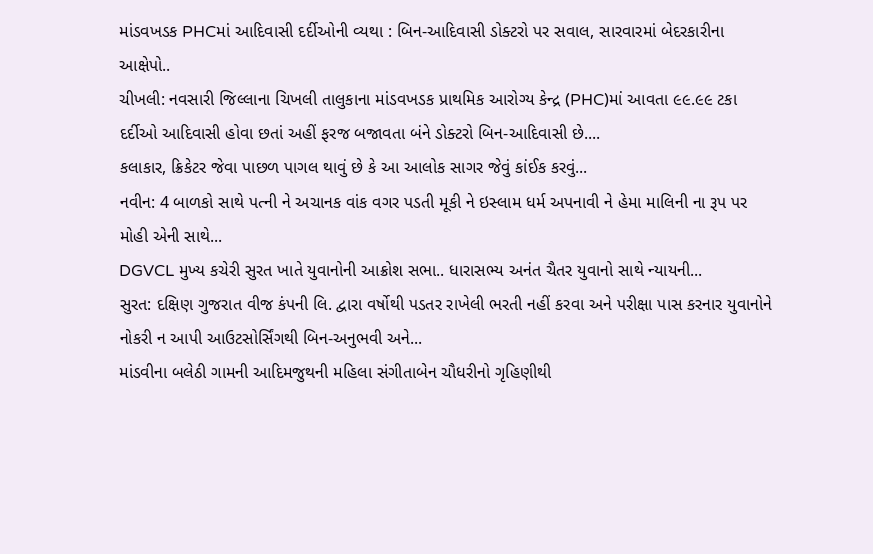માંડવખડક PHCમાં આદિવાસી દર્દીઓની વ્યથા : બિન-આદિવાસી ડોક્ટરો પર સવાલ, સારવારમાં બેદરકારીના આક્ષેપો..
ચીખલી: નવસારી જિલ્લાના ચિખલી તાલુકાના માંડવખડક પ્રાથમિક આરોગ્ય કેન્દ્ર (PHC)માં આવતા ૯૯.૯૯ ટકા દર્દીઓ આદિવાસી હોવા છતાં અહીં ફરજ બજાવતા બંને ડોક્ટરો બિન-આદિવાસી છે....
કલાકાર, ક્રિકેટર જેવા પાછળ પાગલ થાવું છે કે આ આલોક સાગર જેવું કાંઈક કરવું...
નવીન: 4 બાળકો સાથે પત્ની ને અચાનક વાંક વગર પડતી મૂકી ને ઇસ્લામ ધર્મ અપનાવી ને હેમા માલિની ના રૂપ પર મોહી એની સાથે...
DGVCL મુખ્ય કચેરી સુરત ખાતે યુવાનોની આક્રોશ સભા.. ધારાસભ્ય અનંત ચૈતર યુવાનો સાથે ન્યાયની...
સુરત: દક્ષિણ ગુજરાત વીજ કંપની લિ. દ્વારા વર્ષોથી પડતર રાખેલી ભરતી નહીં કરવા અને પરીક્ષા પાસ કરનાર યુવાનોને નોકરી ન આપી આઉટસોર્સિંગથી બિન-અનુભવી અને...
માંડવીના બલેઠી ગામની આદિમજુથની મહિલા સંગીતાબેન ચૌધરીનો ગૃહિણીથી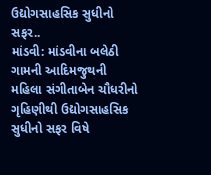ઉદ્યોગસાહસિક સુધીનો સફર..
માંડવી: માંડવીના બલેઠી ગામની આદિમજુથની મહિલા સંગીતાબેન ચૌધરીનો ગૃહિણીથી ઉદ્યોગસાહસિક સુધીનો સફર વિષે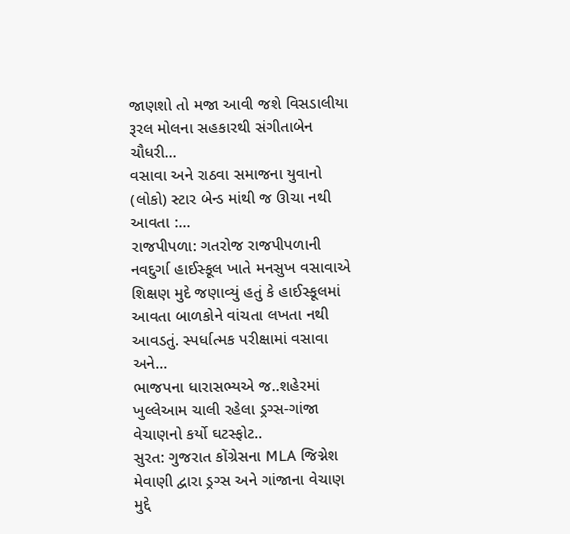જાણશો તો મજા આવી જશે વિસડાલીયા રૂરલ મોલના સહકારથી સંગીતાબેન ચૌધરી...
વસાવા અને રાઠવા સમાજના યુવાનો (લોકો) સ્ટાર બેન્ડ માંથી જ ઊચા નથી આવતા :...
રાજપીપળા: ગતરોજ રાજપીપળાની નવદુર્ગા હાઈસ્કૂલ ખાતે મનસુખ વસાવાએ શિક્ષણ મુદે જણાવ્યું હતું કે હાઈસ્કૂલમાં આવતા બાળકોને વાંચતા લખતા નથી આવડતું. સ્પર્ધાત્મક પરીક્ષામાં વસાવા અને...
ભાજપના ધારાસભ્યએ જ..શહેરમાં ખુલ્લેઆમ ચાલી રહેલા ડ્રગ્સ-ગાંજા વેચાણનો કર્યો ઘટસ્ફોટ..
સુરત: ગુજરાત કોંગ્રેસના MLA જિગ્નેશ મેવાણી દ્વારા ડ્રગ્સ અને ગાંજાના વેચાણ મુદ્દે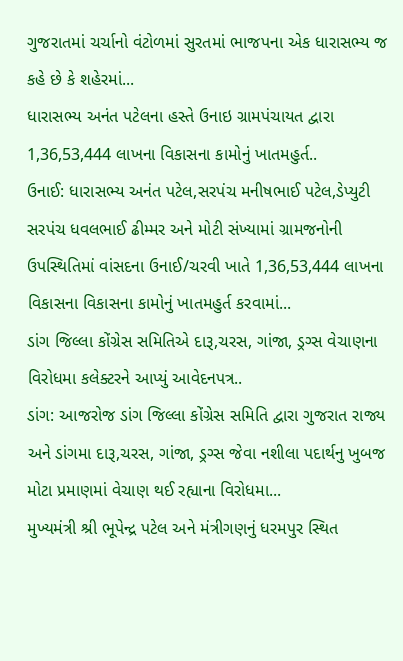ગુજરાતમાં ચર્ચાનો વંટોળમાં સુરતમાં ભાજપના એક ધારાસભ્ય જ કહે છે કે શહેરમાં...
ધારાસભ્ય અનંત પટેલના હસ્તે ઉનાઇ ગ્રામપંચાયત દ્વારા 1,36,53,444 લાખના વિકાસના કામોનું ખાતમહુર્ત..
ઉનાઈ: ધારાસભ્ય અનંત પટેલ,સરપંચ મનીષભાઈ પટેલ,ડેપ્યુટી સરપંચ ધવલભાઈ ઢીમ્મર અને મોટી સંખ્યામાં ગ્રામજનોની ઉપસ્થિતિમાં વાંસદના ઉનાઈ/ચરવી ખાતે 1,36,53,444 લાખના વિકાસના વિકાસના કામોનું ખાતમહુર્ત કરવામાં...
ડાંગ જિલ્લા કોંગ્રેસ સમિતિએ દારૂ,ચરસ, ગાંજા, ડ્રગ્સ વેચાણના વિરોધમા કલેક્ટરને આપ્યું આવેદનપત્ર..
ડાંગ: આજરોજ ડાંગ જિલ્લા કોંગ્રેસ સમિતિ દ્વારા ગુજરાત રાજ્ય અને ડાંગમા દારૂ,ચરસ, ગાંજા, ડ્રગ્સ જેવા નશીલા પદાર્થનુ ખુબજ મોટા પ્રમાણમાં વેચાણ થઈ રહ્યાના વિરોધમા...
મુખ્યમંત્રી શ્રી ભૂપેન્દ્ર પટેલ અને મંત્રીગણનું ધરમપુર સ્થિત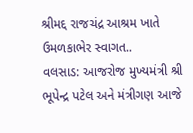શ્રીમદ્દ રાજચંદ્ર આશ્રમ ખાતે ઉમળકાભેર સ્વાગત..
વલસાડ: આજરોજ મુખ્યમંત્રી શ્રી ભૂપેન્દ્ર પટેલ અને મંત્રીગણ આજે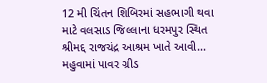12 મી ચિંતન શિબિરમાં સહભાગી થવા માટે વલસાડ જિલ્લાના ધરમપુર સ્થિત શ્રીમદ્દ રાજચંદ્ર આશ્રમ ખાતે આવી...
મહુવામાં પાવર ગ્રીડ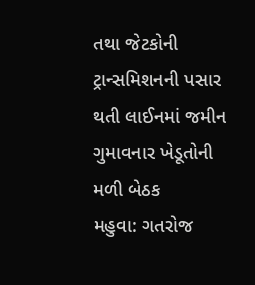તથા જેટકોની ટ્રાન્સમિશનની પસાર થતી લાઈનમાં જમીન ગુમાવનાર ખેડૂતોની મળી બેઠક
મહુવા: ગતરોજ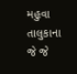મહુવા તાલુકાના જે જે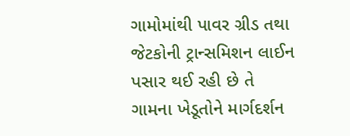ગામોમાંથી પાવર ગ્રીડ તથા જેટકોની ટ્રાન્સમિશન લાઈન પસાર થઈ રહી છે તે ગામના ખેડૂતોને માર્ગદર્શન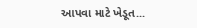આપવા માટે ખેડૂત...